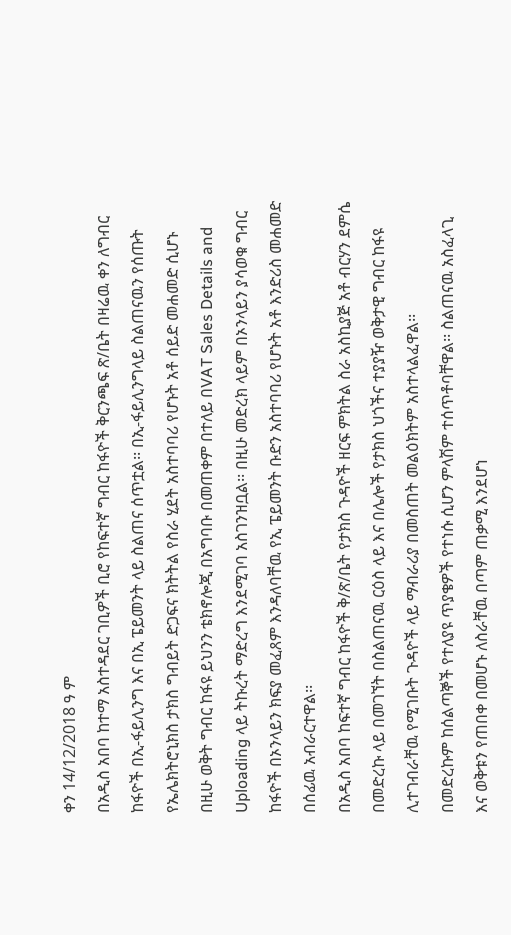ቀን 14/12/2018 ዓ ም
በአዲስ አበባ ከተማ አስተዳደር ገቢዎች ቢሮ የከፍተኛ ግብር ከፋዮች ቅርንጫፍ ጽ/ቤት በዛሬዉ ቀን ለግብር ከፋዮች በኢ-ፋይሊንግ እና በኢ ፔይመንት ላይ ስልጠና ሰጥቷል፡፡ በኢ-ፋይሊንግላይ ስልጠናዉን የሰጡት የኤሌክትሮኒክስ ታክስ ግብይት ድጋፍና ክትትል የስራ ሂደት አስተባባሪ የሆኑት አቶ ሰይድ መሐመድ ሲሆኑ በዚሁ ወቅት ግብር ከፋዩ ይህንን ቴክኖሎጂ በአግባቡ በመጠቀም በተለይ በVAT Sales Details and Uploading ላይ ትኩረት ማድረግ እንደሚገባ አስገንዝቧል፡፡ በዚሁ መድረክ ላይም በኦንላይን ያሳወቁ ግብር ከፋዮች በኦንላይን ክፍያ መፈጸም እንዳለባቸዉ የኢ ፔይመንት ቡድን አስተባባሪ የሆኑት አቶ እንድሪስ መሐመድ በሰፊዉ አብራርተዋል፡፡
በአዲስ አበባ ከፍተኛ ግብር ከፋዮች ቅ/ጽ/ቤት የታክስ ጉዳዮች ዘርፍ ምክትል ስራ አስኪያጅ አቶ ብርሃን ደምሴ በመድረኩ ላይ በመገኘት በስልጠናዉ ርዕስ ላይ እና በሌሎች የታክስ ህጎችና ተያያዥ ወቅታዊ ግብር ከፋዩ ሊተገብራቸዉ የሚገቡት ጉዳዮች ላይ ማብራሪያ በመስጠት መልዕክትም አስተላልፈዋል፡፡
በመድረኩም ከሰልጣኞች የተለያዩ ጥያቄዎች የተነሱ ሲሆን ምላሽም ተሰጥቶባቸዋል፡፡ ስልጠናዉ አስፈላጊ እና ወቅቱን የጠበቀ በመሆኑ ለስራቸዉ በጣም ጠቃሚ እንደሆነ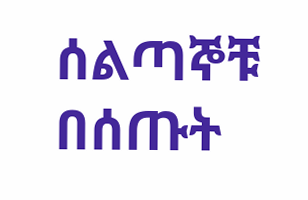ሰልጣኞቹ በሰጡት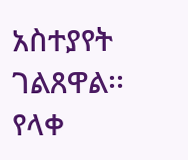አስተያየት ገልጸዋል፡፡
የላቀ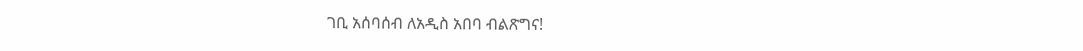ገቢ አሰባሰብ ለአዲስ አበባ ብልጽግና!